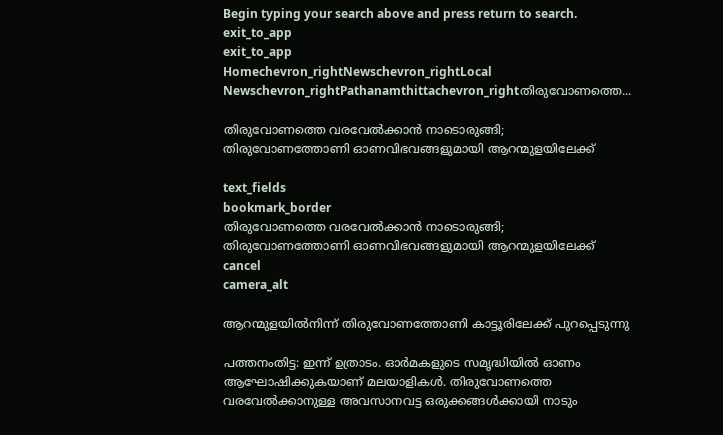Begin typing your search above and press return to search.
exit_to_app
exit_to_app
Homechevron_rightNewschevron_rightLocal Newschevron_rightPathanamthittachevron_rightതിരുവോണത്തെ...

തിരുവോണത്തെ വരവേല്‍ക്കാൻ നാടൊരുങ്ങി; തിരുവോണത്തോണി ഓണവിഭവങ്ങളുമായി ആറന്മുളയിലേക്ക്

text_fields
bookmark_border
തിരുവോണത്തെ വരവേല്‍ക്കാൻ നാടൊരുങ്ങി; തിരുവോണത്തോണി ഓണവിഭവങ്ങളുമായി ആറന്മുളയിലേക്ക്
cancel
camera_alt

ആറന്മുളയിൽനിന്ന് തിരുവോണത്തോണി കാട്ടൂരിലേക്ക് പുറപ്പെടുന്നു

പത്തനംതിട്ട: ഇന്ന് ഉത്രാടം. ഓർമകളുടെ സമൃദ്ധിയിൽ ഓണം ആഘോഷിക്കുകയാണ് മലയാളികൾ. തിരുവോണത്തെ വരവേല്‍ക്കാനുള്ള അവസാനവട്ട ഒരുക്കങ്ങള്‍ക്കായി നാടും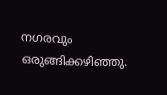നഗരവും ഒരുങ്ങിക്കഴിഞ്ഞു.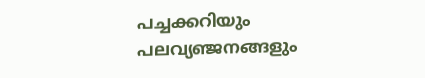പച്ചക്കറിയും പലവ്യഞ്ജനങ്ങളും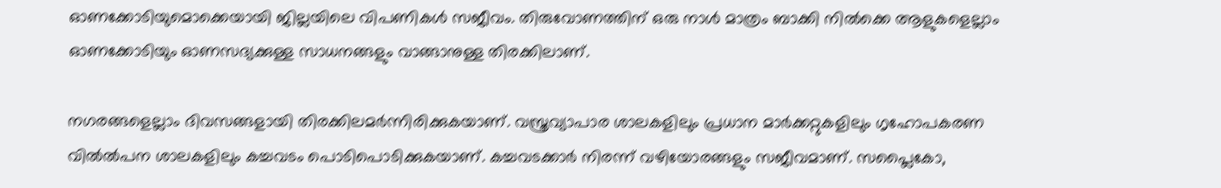ഓണക്കോടിയുമൊക്കെയായി ജില്ലയിലെ വിപണികൾ സജീവം. തിരുവോണത്തിന് ഒരു നാൾ മാത്രം ബാക്കി നിൽക്കെ ആളുകളെല്ലാം ഓണക്കോടിയും ഓണസദ്യക്കുള്ള സാധനങ്ങളും വാങ്ങാനുള്ള തിരക്കിലാണ്.

നഗരങ്ങളെല്ലാം ദിവസങ്ങളായി തിരക്കിലമർന്നിരിക്കുകയാണ്. വസ്ത്രവ്യാപാര ശാലകളിലും പ്രധാന മാർക്കറ്റുകളിലും ഗൃഹോപകരണ വിൽൽപന ശാലകളിലും കച്ചവടം പൊടിപൊടിക്കുകയാണ്. കച്ചവടക്കാർ നിരന്ന് വഴിയോരങ്ങളും സജീവമാണ്. സപ്ലൈകോ,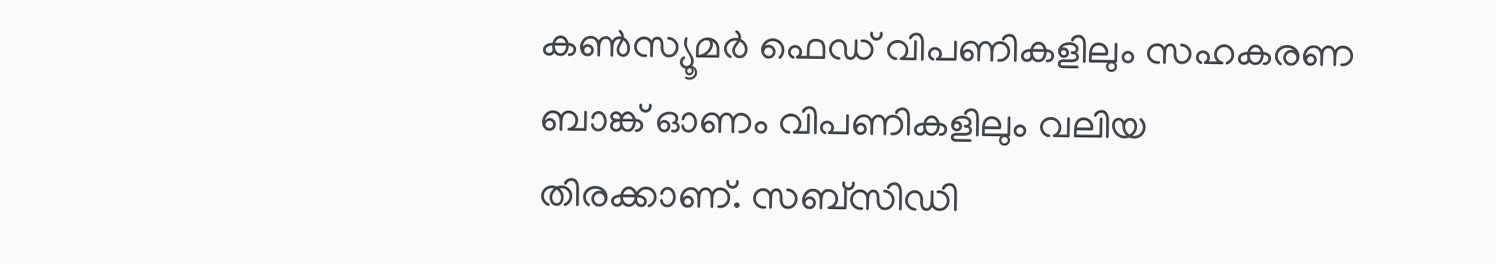കൺസ്യൂമർ ഫെഡ് വിപണികളിലും സഹകരണ ബാങ്ക് ഓണം വിപണികളിലും വലിയ തിരക്കാണ്. സബ്സിഡി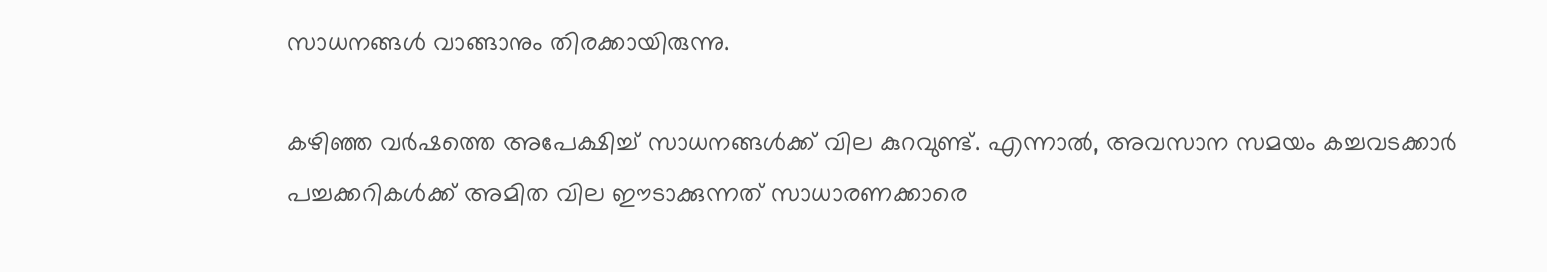സാധനങ്ങൾ വാങ്ങാനും തിരക്കായിരുന്നു.

കഴിഞ്ഞ വർഷത്തെ അപേക്ഷിച്ച് സാധനങ്ങൾക്ക് വില കുറവുണ്ട്. എന്നാൽ, അവസാന സമയം കച്ചവടക്കാർ പച്ചക്കറികൾക്ക് അമിത വില ഈടാക്കുന്നത് സാധാരണക്കാരെ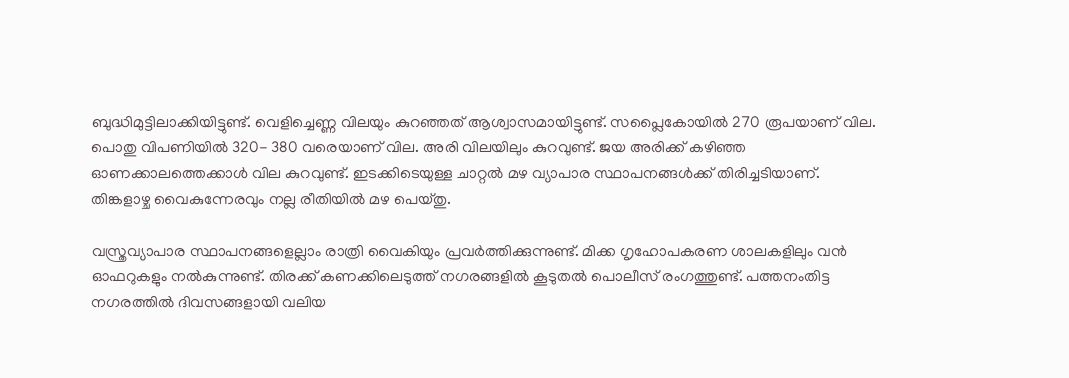ബുദ്ധിമുട്ടിലാക്കിയിട്ടുണ്ട്. വെളിച്ചെണ്ണ വിലയും കുറഞ്ഞത് ആശ്വാസമായിട്ടുണ്ട്. സപ്ലൈകോയിൽ 270 രൂപയാണ് വില. പൊതു വിപണിയിൽ 320- 380 വരെയാണ് വില. അരി വിലയിലും കുറവുണ്ട്. ജയ അരിക്ക് കഴിഞ്ഞ ഓണക്കാലത്തെക്കാൾ വില കുറവുണ്ട്. ഇടക്കിടെയുള്ള ചാറ്റൽ മഴ വ്യാപാര സ്ഥാപനങ്ങൾക്ക് തിരിച്ചടിയാണ്. തിങ്കളാഴ്ച വൈകുന്നേരവും നല്ല രീതിയിൽ മഴ പെയ്തു.

വസ്ത്രവ്യാപാര സ്ഥാപനങ്ങളെല്ലാം രാത്രി വൈകിയും പ്രവർത്തിക്കുന്നുണ്ട്. മിക്ക ഗൃഹോപകരണ ശാലകളിലും വൻ ഓഫറുകളും നൽകുന്നുണ്ട്. തിരക്ക് കണക്കിലെടുത്ത് നഗരങ്ങളിൽ കൂടുതൽ പൊലീസ് രംഗത്തുണ്ട്. പത്തനംതിട്ട നഗരത്തിൽ ദിവസങ്ങളായി വലിയ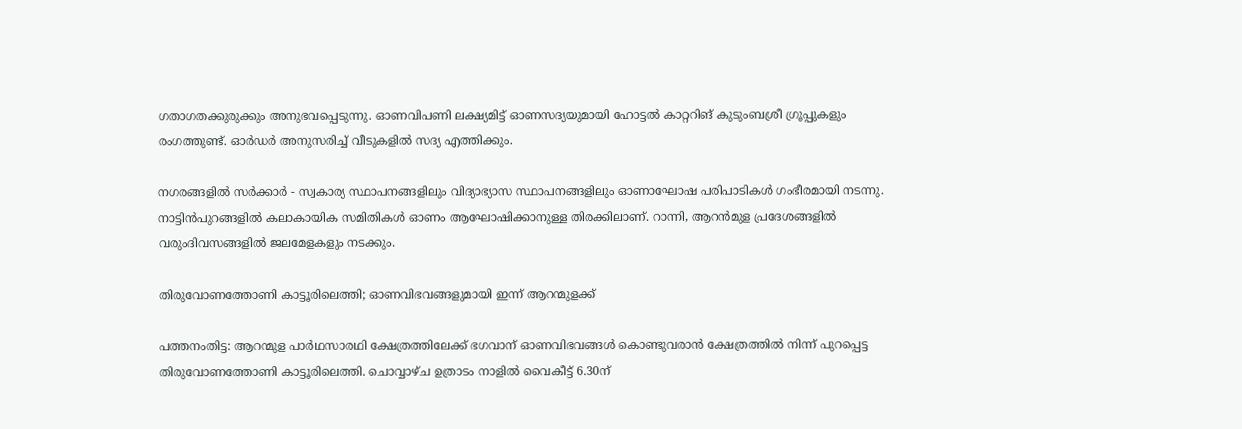ഗതാഗതക്കുരുക്കും അനുഭവപ്പെടുന്നു. ഓണവിപണി ലക്ഷ്യമിട്ട് ഓണസദ്യയുമായി ഹോട്ടൽ കാറ്ററിങ് കുടുംബശ്രീ ഗ്രൂപ്പുകളും രംഗത്തുണ്ട്. ഓർഡർ അനുസരിച്ച് വീടുകളിൽ സദ്യ എത്തിക്കും.

നഗരങ്ങളിൽ സർക്കാർ - സ്വകാര്യ സ്ഥാപനങ്ങളിലും വിദ്യാഭ്യാസ സ്ഥാപനങ്ങളിലും ഓണാഘോഷ പരിപാടികൾ ഗംഭീരമായി നടന്നു. നാട്ടിൻപുറങ്ങളിൽ കലാകായിക സമിതികൾ ഓണം ആഘോഷിക്കാനുള്ള തിരക്കിലാണ്. റാന്നി, ആറൻമുള പ്രദേശങ്ങളിൽ വരുംദിവസങ്ങളിൽ ജലമേളകളും നടക്കും.

തിരുവോണത്തോണി കാട്ടൂരിലെത്തി; ഓണവിഭവങ്ങളുമായി ഇന്ന് ആറന്മുളക്ക്

പത്തനംതിട്ട: ആറന്മുള പാർഥസാരഥി ക്ഷേത്രത്തിലേക്ക് ഭഗവാന് ഓണവിഭവങ്ങൾ കൊണ്ടുവരാൻ ക്ഷേത്രത്തിൽ നിന്ന് പുറപ്പെട്ട തിരുവോണത്തോണി കാട്ടൂരിലെത്തി. ചൊവ്വാഴ്ച ഉത്രാടം നാളിൽ വൈകീട്ട് 6.30ന്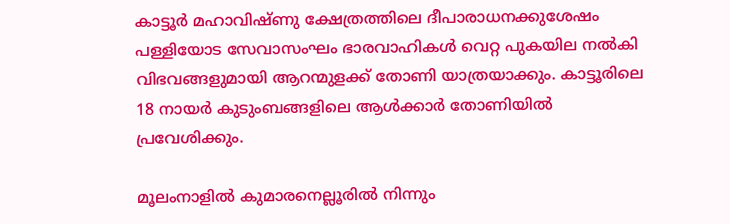കാട്ടൂർ മഹാവിഷ്ണു ക്ഷേത്രത്തിലെ ദീപാരാധനക്കുശേഷം പള്ളിയോട സേവാസംഘം ഭാരവാഹികൾ വെറ്റ പുകയില നൽകി വിഭവങ്ങളുമായി ആറന്മുളക്ക് തോണി യാത്രയാക്കും. കാട്ടൂരിലെ 18 നായർ കുടുംബങ്ങളിലെ ആൾക്കാർ തോണിയിൽ പ്രവേശിക്കും.

മൂലംനാളിൽ കുമാരനെല്ലൂരിൽ നിന്നും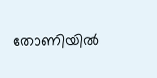തോണിയിൽ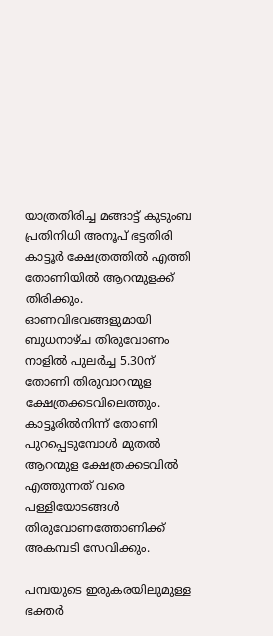യാത്രതിരിച്ച മങ്ങാട്ട് കുടുംബ പ്രതിനിധി അനൂപ് ഭട്ടതിരി കാട്ടൂർ ക്ഷേത്രത്തിൽ എത്തി തോണിയിൽ ആറന്മുളക്ക് തിരിക്കും. ഓണവിഭവങ്ങളുമായി ബുധനാഴ്ച തിരുവോണം നാളിൽ പുലർച്ച 5.30ന് തോണി തിരുവാറന്മുള ക്ഷേത്രക്കടവിലെത്തും. കാട്ടൂരിൽനിന്ന് തോണി പുറപ്പെടുമ്പോൾ മുതൽ ആറന്മുള ക്ഷേത്രക്കടവിൽ എത്തുന്നത് വരെ പള്ളിയോടങ്ങൾ തിരുവോണത്തോണിക്ക് അകമ്പടി സേവിക്കും.

പമ്പയുടെ ഇരുകരയിലുമുള്ള ഭക്തർ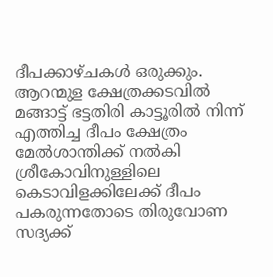ദീപക്കാഴ്ചകൾ ഒരുക്കും. ആറന്മുള ക്ഷേത്രക്കടവിൽ മങ്ങാട്ട് ഭട്ടതിരി കാട്ടൂരിൽ നിന്ന് എത്തിച്ച ദീപം ക്ഷേത്രം മേൽശാന്തിക്ക് നൽകി ശ്രീകോവിനുള്ളിലെ കെടാവിളക്കിലേക്ക് ദീപം പകരുന്നതോടെ തിരുവോണ സദ്യക്ക്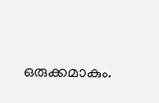ഒരുക്കമാകും.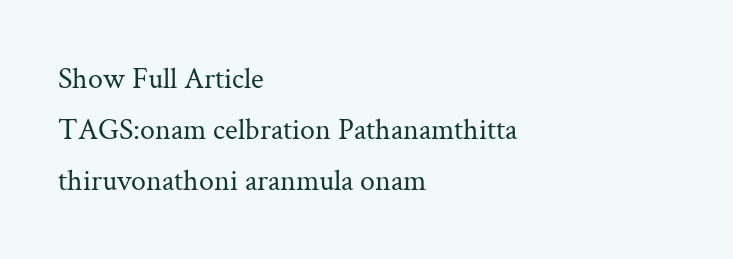Show Full Article
TAGS:onam celbration Pathanamthitta thiruvonathoni aranmula onam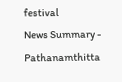festival
News Summary - Pathanamthitta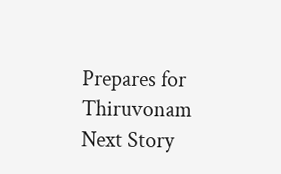Prepares for Thiruvonam
Next Story